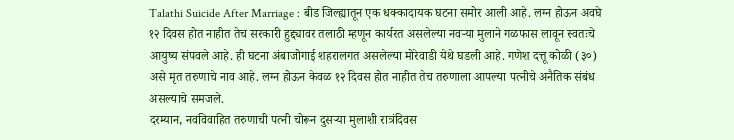Talathi Suicide After Marriage : बीड जिल्ह्यातून एक धक्कादायक घटना समोर आली आहे. लग्न होऊन अवघे १२ दिवस होत नाहीत तेच सरकारी हुद्द्यावर तलाठी म्हणून कार्यरत असलेल्या नवऱ्या मुलाने गळफास लावून स्वतःचे आयुष्य संपवले आहे. ही घटना अंबाजोगाई शहरालगत असलेल्या मोरेवाडी येथे घडली आहे. गणेश दत्तू कोळी (३०) असे मृत तरुणाचे नाव आहे. लग्न होऊन केवळ १२ दिवस होत नाहीत तेच तरुणाला आपल्या पत्नीचे अनैतिक संबंध असल्याचे समजले.
दरम्यान, नवविवाहित तरुणाची पत्नी चोरून दुसऱ्या मुलाशी रात्रंदिवस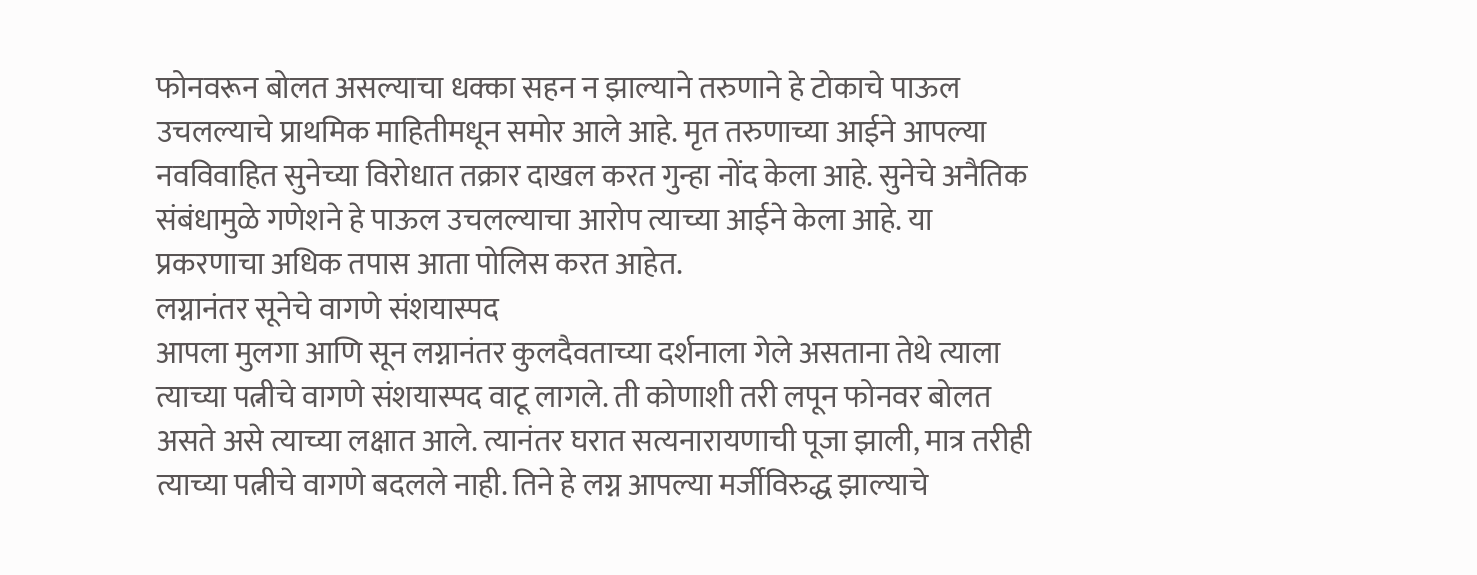फोनवरून बोलत असल्याचा धक्का सहन न झाल्याने तरुणाने हे टोकाचे पाऊल उचलल्याचे प्राथमिक माहितीमधून समोर आले आहे. मृत तरुणाच्या आईने आपल्या नवविवाहित सुनेच्या विरोधात तक्रार दाखल करत गुन्हा नोंद केला आहे. सुनेचे अनैतिक संबंधामुळे गणेशने हे पाऊल उचलल्याचा आरोप त्याच्या आईने केला आहे. या प्रकरणाचा अधिक तपास आता पोलिस करत आहेत.
लग्नानंतर सूनेचे वागणे संशयास्पद
आपला मुलगा आणि सून लग्नानंतर कुलदैवताच्या दर्शनाला गेले असताना तेथे त्याला त्याच्या पत्नीचे वागणे संशयास्पद वाटू लागले. ती कोणाशी तरी लपून फोनवर बोलत असते असे त्याच्या लक्षात आले. त्यानंतर घरात सत्यनारायणाची पूजा झाली, मात्र तरीही त्याच्या पत्नीचे वागणे बदलले नाही. तिने हे लग्न आपल्या मर्जीविरुद्ध झाल्याचे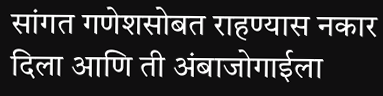सांगत गणेशसोबत राहण्यास नकार दिला आणि ती अंबाजोगाईला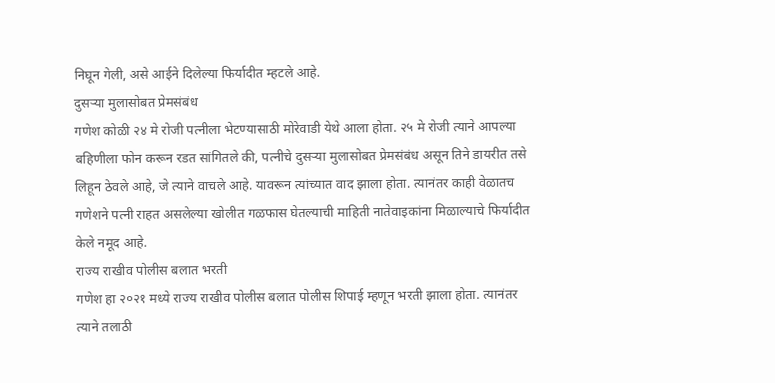निघून गेली, असे आईने दिलेल्या फिर्यादीत म्हटले आहे.
दुसऱ्या मुलासोबत प्रेमसंबंध
गणेश कोळी २४ मे रोजी पत्नीला भेटण्यासाठी मोरेवाडी येथे आला होता. २५ मे रोजी त्याने आपल्या बहिणीला फोन करून रडत सांगितले की, पत्नीचे दुसऱ्या मुलासोबत प्रेमसंबंध असून तिने डायरीत तसे लिहून ठेवले आहे, जे त्याने वाचले आहे. यावरून त्यांच्यात वाद झाला होता. त्यानंतर काही वेळातच गणेशने पत्नी राहत असलेल्या खोलीत गळफास घेतल्याची माहिती नातेवाइकांना मिळाल्याचे फिर्यादीत केले नमूद आहे.
राज्य राखीव पोलीस बलात भरती
गणेश हा २०२१ मध्ये राज्य राखीव पोलीस बलात पोलीस शिपाई म्हणून भरती झाला होता. त्यानंतर त्याने तलाठी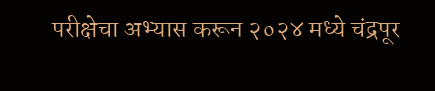परीक्षेचा अभ्यास करून २०२४ मध्ये चंद्रपूर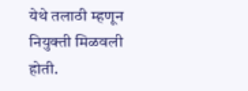येथे तलाठी म्हणून नियुक्ती मिळवली होती.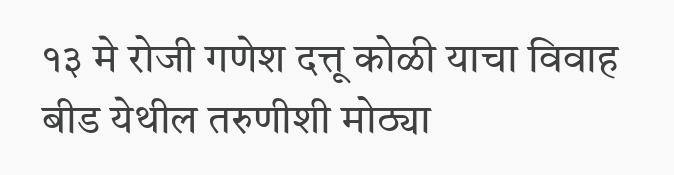१३ मे रोजी गणेश दत्तू कोळी याचा विवाह बीड येथील तरुणीशी मोठ्या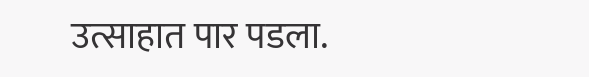उत्साहात पार पडला.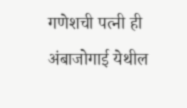गणेशची पत्नी ही अंबाजोगाई येथील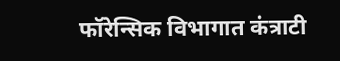फॉरेन्सिक विभागात कंत्राटी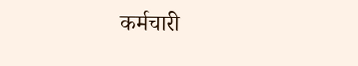कर्मचारी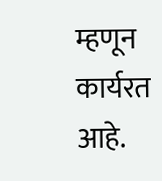म्हणून कार्यरत आहे.